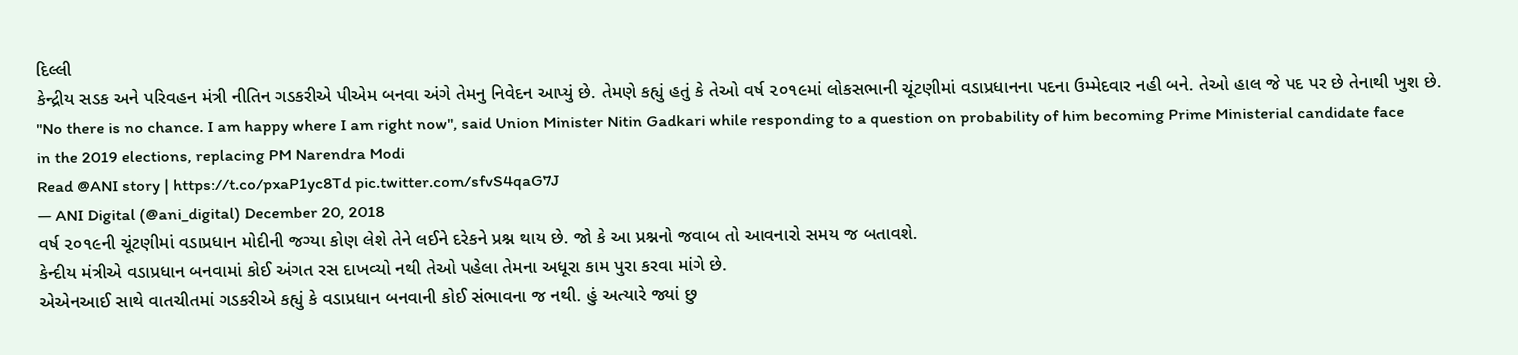દિલ્લી
કેન્દ્રીય સડક અને પરિવહન મંત્રી નીતિન ગડકરીએ પીએમ બનવા અંગે તેમનુ નિવેદન આપ્યું છે. તેમણે કહ્યું હતું કે તેઓ વર્ષ ૨૦૧૯માં લોકસભાની ચૂંટણીમાં વડાપ્રધાનના પદના ઉમ્મેદવાર નહી બને. તેઓ હાલ જે પદ પર છે તેનાથી ખુશ છે.
"No there is no chance. I am happy where I am right now", said Union Minister Nitin Gadkari while responding to a question on probability of him becoming Prime Ministerial candidate face in the 2019 elections, replacing PM Narendra Modi
Read @ANI story | https://t.co/pxaP1yc8Td pic.twitter.com/sfvS4qaG7J
— ANI Digital (@ani_digital) December 20, 2018
વર્ષ ૨૦૧૯ની ચૂંટણીમાં વડાપ્રધાન મોદીની જગ્યા કોણ લેશે તેને લઈને દરેકને પ્રશ્ન થાય છે. જો કે આ પ્રશ્નનો જવાબ તો આવનારો સમય જ બતાવશે.
કેન્દીય મંત્રીએ વડાપ્રધાન બનવામાં કોઈ અંગત રસ દાખવ્યો નથી તેઓ પહેલા તેમના અધૂરા કામ પુરા કરવા માંગે છે.
એએનઆઈ સાથે વાતચીતમાં ગડકરીએ કહ્યું કે વડાપ્રધાન બનવાની કોઈ સંભાવના જ નથી. હું અત્યારે જ્યાં છુ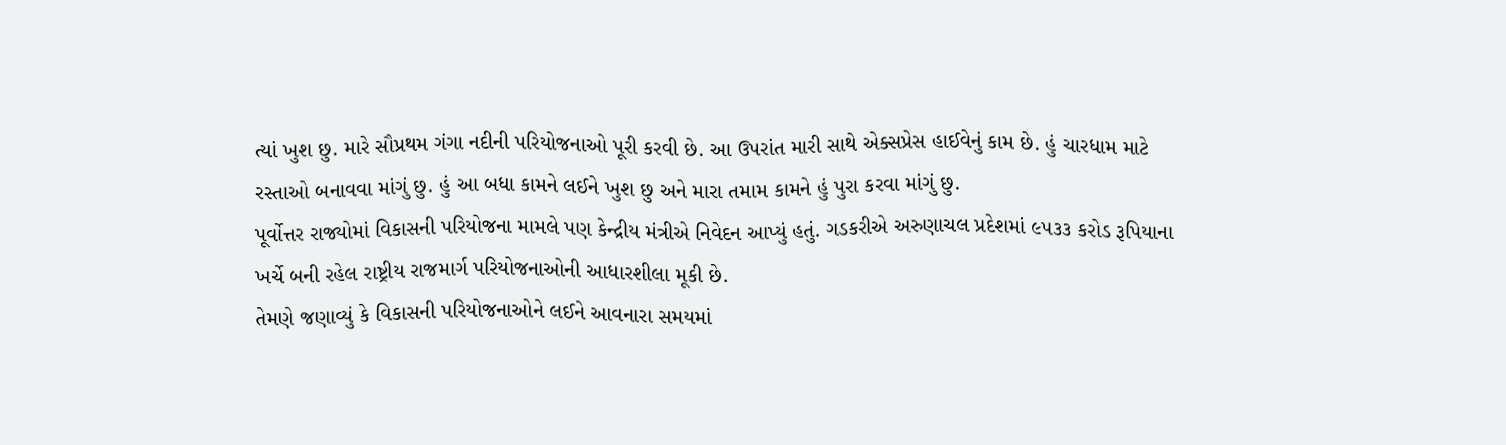ત્યાં ખુશ છુ. મારે સૌપ્રથમ ગંગા નદીની પરિયોજનાઓ પૂરી કરવી છે. આ ઉપરાંત મારી સાથે એક્સપ્રેસ હાઈવેનું કામ છે. હું ચારધામ માટે રસ્તાઓ બનાવવા માંગું છુ. હું આ બધા કામને લઈને ખુશ છુ અને મારા તમામ કામને હું પુરા કરવા માંગું છુ.
પૂર્વોત્તર રાજ્યોમાં વિકાસની પરિયોજના મામલે પણ કેન્દ્રીય મંત્રીએ નિવેદન આપ્યું હતું. ગડકરીએ અરુણાચલ પ્રદેશમાં ૯૫૩૩ કરોડ રૂપિયાના ખર્ચે બની રહેલ રાષ્ટ્રીય રાજમાર્ગ પરિયોજનાઓની આધારશીલા મૂકી છે.
તેમણે જણાવ્યું કે વિકાસની પરિયોજનાઓને લઈને આવનારા સમયમાં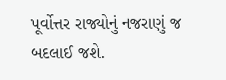પૂર્વોત્તર રાજ્યોનું નજરાણું જ બદલાઈ જશે.